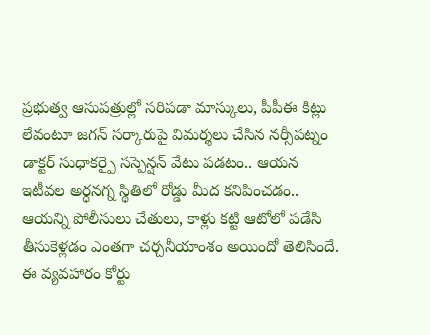ప్రభుత్వ ఆసుపత్రుల్లో సరిపడా మాస్కులు, పీపీఈ కిట్లు లేవంటూ జగన్ సర్కారుపై విమర్శలు చేసిన నర్సీపట్నం డాక్టర్ సుధాకర్పై సస్పెన్షన్ వేటు పడటం.. ఆయన ఇటీవల అర్ధనగ్న స్థితిలో రోడ్డు మీద కనిపించడం.. ఆయన్ని పోలీసులు చేతులు, కాళ్లు కట్టి ఆటోలో పడేసి తీసుకెళ్లడం ఎంతగా చర్చనీయాంశం అయిందో తెలిసిందే. ఈ వ్యవహారం కోర్టు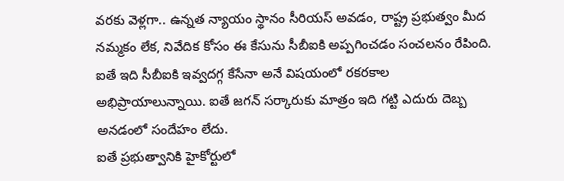వరకు వెళ్లగా.. ఉన్నత న్యాయం స్థానం సీరియస్ అవడం, రాష్ట్ర ప్రభుత్వం మీద నమ్మకం లేక, నివేదిక కోసం ఈ కేసును సీబీఐకి అప్పగించడం సంచలనం రేపింది. ఐతే ఇది సీబీఐకి ఇవ్వదగ్గ కేసేనా అనే విషయంలో రకరకాల అభిప్రాయాలున్నాయి. ఐతే జగన్ సర్కారుకు మాత్రం ఇది గట్టి ఎదురు దెబ్బ అనడంలో సందేహం లేదు.
ఐతే ప్రభుత్వానికి హైకోర్టులో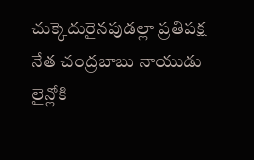చుక్కెదురైనపుడల్లా ప్రతిపక్ష నేత చంద్రబాబు నాయుడు లైన్లోకి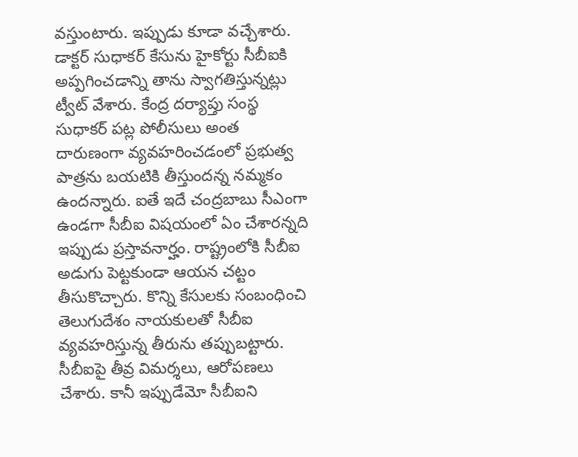వస్తుంటారు. ఇప్పుడు కూడా వచ్చేశారు. డాక్టర్ సుధాకర్ కేసును హైకోర్టు సీబీఐకి అప్పగించడాన్ని తాను స్వాగతిస్తున్నట్లు ట్వీట్ వేశారు. కేంద్ర దర్యాప్తు సంస్థ సుధాకర్ పట్ల పోలీసులు అంత దారుణంగా వ్యవహరించడంలో ప్రభుత్వ పాత్రను బయటికి తీస్తుందన్న నమ్మకం ఉందన్నారు. ఐతే ఇదే చంద్రబాబు సీఎంగా ఉండగా సీబీఐ విషయంలో ఏం చేశారన్నది ఇప్పుడు ప్రస్తావనార్హం. రాష్ట్రంలోకి సీబీఐ అడుగు పెట్టకుండా ఆయన చట్టం తీసుకొచ్చారు. కొన్ని కేసులకు సంబంధించి తెలుగుదేశం నాయకులతో సీబీఐ వ్యవహరిస్తున్న తీరును తప్పుబట్టారు. సీబీఐపై తీవ్ర విమర్శలు, ఆరోపణలు చేశారు. కానీ ఇప్పుడేమో సీబీఐని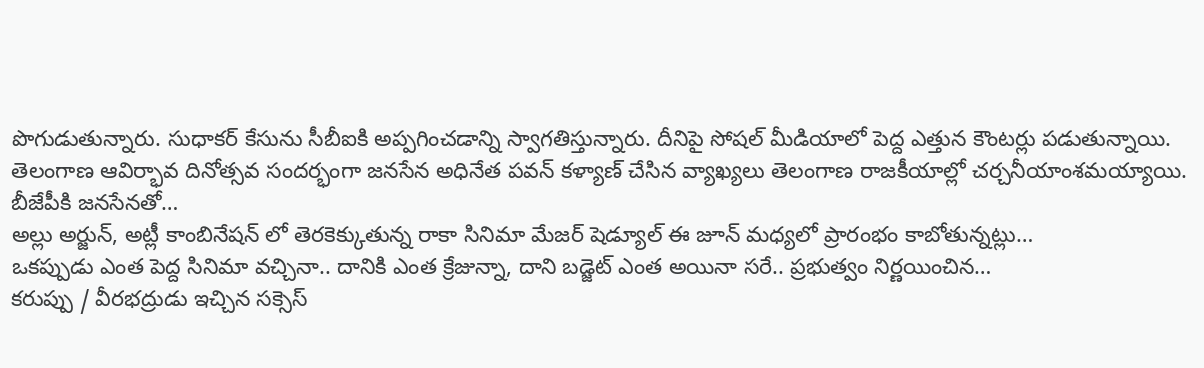పొగుడుతున్నారు. సుధాకర్ కేసును సీబీఐకి అప్పగించడాన్ని స్వాగతిస్తున్నారు. దీనిపై సోషల్ మీడియాలో పెద్ద ఎత్తున కౌంటర్లు పడుతున్నాయి.
తెలంగాణ ఆవిర్భావ దినోత్సవ సందర్భంగా జనసేన అధినేత పవన్ కళ్యాణ్ చేసిన వ్యాఖ్యలు తెలంగాణ రాజకీయాల్లో చర్చనీయాంశమయ్యాయి. బీజేపీకి జనసేనతో…
అల్లు అర్జున్, అట్లీ కాంబినేషన్ లో తెరకెక్కుతున్న రాకా సినిమా మేజర్ షెడ్యూల్ ఈ జూన్ మధ్యలో ప్రారంభం కాబోతున్నట్లు…
ఒకప్పుడు ఎంత పెద్ద సినిమా వచ్చినా.. దానికి ఎంత క్రేజున్నా, దాని బడ్జెట్ ఎంత అయినా సరే.. ప్రభుత్వం నిర్ణయించిన…
కరుప్పు / వీరభద్రుడు ఇచ్చిన సక్సెస్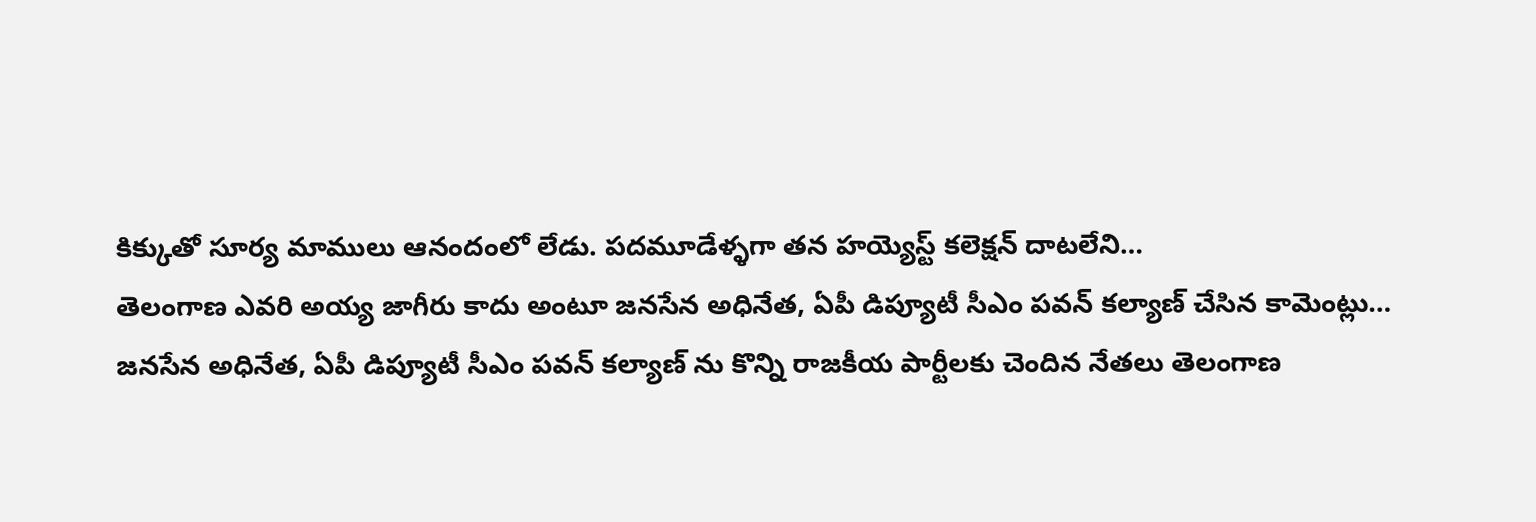కిక్కుతో సూర్య మాములు ఆనందంలో లేడు. పదమూడేళ్ళగా తన హయ్యెస్ట్ కలెక్షన్ దాటలేని…
తెలంగాణ ఎవరి అయ్య జాగీరు కాదు అంటూ జనసేన అధినేత, ఏపీ డిప్యూటీ సీఎం పవన్ కల్యాణ్ చేసిన కామెంట్లు…
జనసేన అధినేత, ఏపీ డిప్యూటీ సీఎం పవన్ కల్యాణ్ ను కొన్ని రాజకీయ పార్టీలకు చెందిన నేతలు తెలంగాణ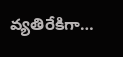వ్యతిరేకిగా…